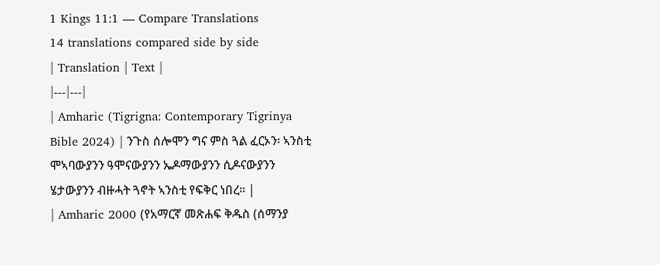1 Kings 11:1 — Compare Translations
14 translations compared side by side
| Translation | Text |
|---|---|
| Amharic (Tigrigna: Contemporary Tigrinya Bible 2024) | ንጉስ ሰሎሞን ግና ምስ ጓል ፈርኦን፡ ኣንስቲ ሞኣባውያንን ዓሞናውያንን ኤዶማውያንን ሲዶናውያንን ሄታውያንን ብዙሓት ጓኖት ኣንስቲ የፍቅር ነበረ። |
| Amharic 2000 (የአማርኛ መጽሐፍ ቅዱስ (ሰማንያ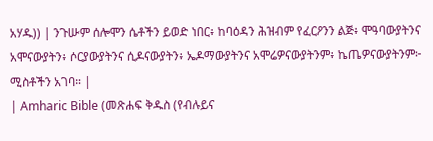አሃዱ)) | ንጉሡም ሰሎሞን ሴቶችን ይወድ ነበር፥ ከባዕዳን ሕዝብም የፈርዖንን ልጅ፥ ሞዓባውያትንና አሞናውያትን፥ ሶርያውያትንና ሲዶናውያትን፥ ኤዶማውያትንና አሞሬዎናውያትንም፥ ኬጤዎናውያትንም፦ ሚስቶችን አገባ። |
| Amharic Bible (መጽሐፍ ቅዱስ (የብሉይና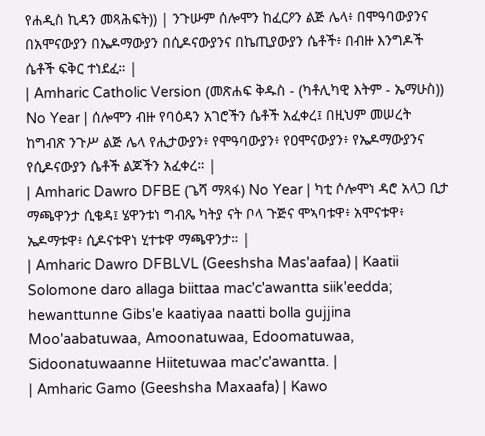የሐዲስ ኪዳን መጻሕፍት)) | ንጉሡም ሰሎሞን ከፈርዖን ልጅ ሌላ፥ በሞዓባውያንና በአሞናውያን በኤዶማውያን በሲዶናውያንና በኬጢያውያን ሴቶች፥ በብዙ እንግዶች ሴቶች ፍቅር ተነደፈ። |
| Amharic Catholic Version (መጽሐፍ ቅዱስ - (ካቶሊካዊ እትም - ኤማሁስ)) No Year | ሰሎሞን ብዙ የባዕዳን አገሮችን ሴቶች አፈቀረ፤ በዚህም መሠረት ከግብጽ ንጉሥ ልጅ ሌላ የሒታውያን፥ የሞዓባውያን፥ የዐሞናውያን፥ የኤዶማውያንና የሲዶናውያን ሴቶች ልጆችን አፈቀረ። |
| Amharic Dawro DFBE (ጌሻ ማጻፋ) No Year | ካቲ ሶሎሞነ ዳሮ አላጋ ቢታ ማጫዋንታ ሲቄዳ፤ ሄዋንቱነ ግብጼ ካትያ ናት ቦላ ጉጅና ሞኣባቱዋ፥ አሞናቱዋ፥ ኤዶማቱዋ፥ ሲዶናቱዋነ ሂተቱዋ ማጫዋንታ። |
| Amharic Dawro DFBLVL (Geeshsha Mas'aafaa) | Kaatii Solomone daro allaga biittaa mac'c'awantta siik'eedda; hewanttunne Gibs'e kaatiyaa naatti bolla gujjina Moo'aabatuwaa, Amoonatuwaa, Edoomatuwaa, Sidoonatuwaanne Hiitetuwaa mac'c'awantta. |
| Amharic Gamo (Geeshsha Maxaafa) | Kawo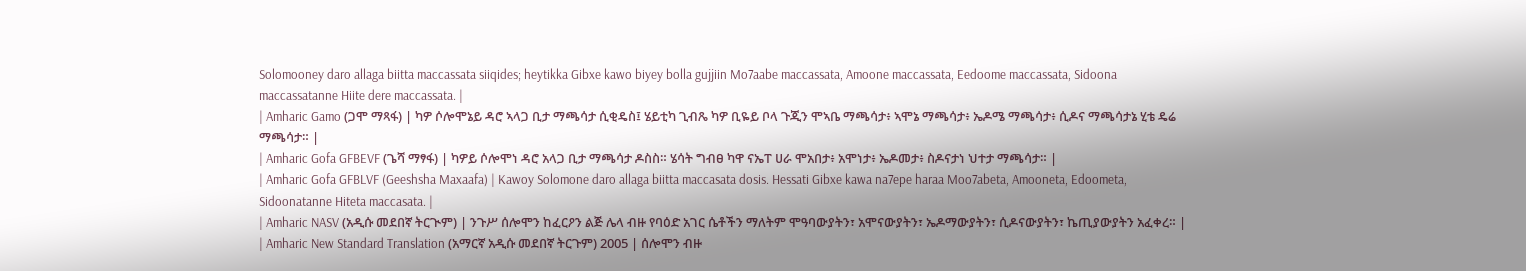Solomooney daro allaga biitta maccassata siiqides; heytikka Gibxe kawo biyey bolla gujjiin Mo7aabe maccassata, Amoone maccassata, Eedoome maccassata, Sidoona maccassatanne Hiite dere maccassata. |
| Amharic Gamo (ጋሞ ማጻፋ) | ካዎ ሶሎሞኔይ ዳሮ ኣላጋ ቢታ ማጫሳታ ሲቂዴስ፤ ሄይቲካ ጊብጼ ካዎ ቢዬይ ቦላ ጉጂን ሞኣቤ ማጫሳታ፥ ኣሞኔ ማጫሳታ፥ ኤዶሜ ማጫሳታ፥ ሲዶና ማጫሳታኔ ሂቴ ዴሬ ማጫሳታ። |
| Amharic Gofa GFBEVF (ጌሻ ማፃፋ) | ካዎይ ሶሎሞነ ዳሮ አላጋ ቢታ ማጫሳታ ዶስስ። ሄሳት ግብፀ ካዋ ናኤፐ ሀራ ሞአበታ፥ አሞነታ፥ ኤዶመታ፥ ስዶናታነ ህተታ ማጫሳታ። |
| Amharic Gofa GFBLVF (Geeshsha Maxaafa) | Kawoy Solomone daro allaga biitta maccasata dosis. Hessati Gibxe kawa na7epe haraa Moo7abeta, Amooneta, Edoometa, Sidoonatanne Hiteta maccasata. |
| Amharic NASV (አዲሱ መደበኛ ትርጒም) | ንጉሥ ሰሎሞን ከፈርዖን ልጅ ሌላ ብዙ የባዕድ አገር ሴቶችን ማለትም ሞዓባውያትን፣ አሞናውያትን፣ ኤዶማውያትን፣ ሲዶናውያትን፣ ኬጢያውያትን አፈቀረ። |
| Amharic New Standard Translation (አማርኛ አዲሱ መደበኛ ትርጉም) 2005 | ሰሎሞን ብዙ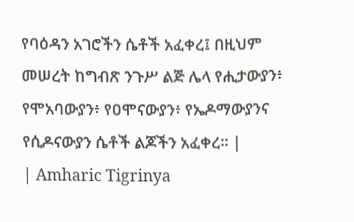የባዕዳን አገሮችን ሴቶች አፈቀረ፤ በዚህም መሠረት ከግብጽ ንጉሥ ልጅ ሌላ የሒታውያን፥ የሞአባውያን፥ የዐሞናውያን፥ የኤዶማውያንና የሲዶናውያን ሴቶች ልጆችን አፈቀረ። |
| Amharic Tigrinya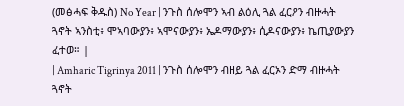(መፅሓፍ ቅዱስ) No Year | ንጉስ ሰሎሞን ኣብ ልዕሊ ጓል ፈርዖን ብዙሓት ጓኖት ኣንስቲ፥ ሞኣባውያን፥ ኣሞናውያን፥ ኤዶማውያን፥ ሲዶናውያን፥ ኬጢያውያን ፈተወ። |
| Amharic Tigrinya 2011 | ንጉስ ሰሎሞን ብዘይ ጓል ፈርኦን ድማ ብዙሓት ጓኖት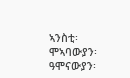ኣንስቲ፡ ሞኣባውያን፡ ዓሞናውያን፡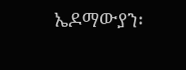ኤዶማውያን፡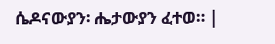ሴዶናውያን፡ ሔታውያን ፈተወ። |